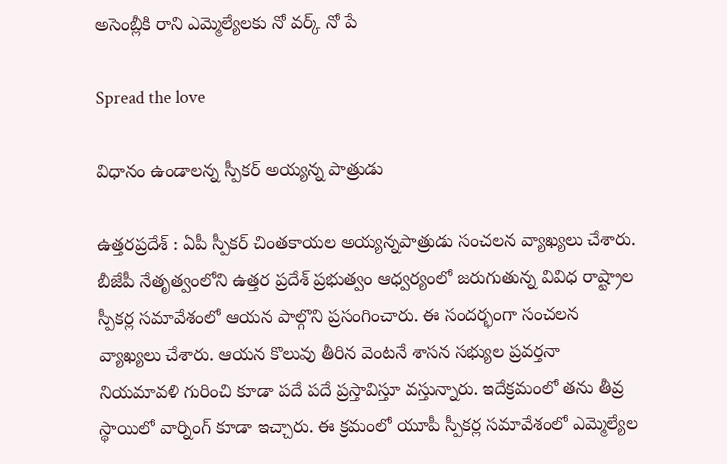అసెంబ్లీకి రాని ఎమ్మెల్యేల‌కు నో వ‌ర్క్ నో పే

Spread the love

విధానం ఉండాల‌న్న స్పీక‌ర్ అయ్య‌న్న పాత్రుడు

ఉత్త‌ర‌ప్ర‌దేశ్ : ఏపీ స్పీక‌ర్ చింత‌కాయ‌ల అయ్య‌న్న‌పాత్రుడు సంచ‌ల‌న వ్యాఖ్య‌లు చేశారు. బీజేపీ నేతృత్వంలోని ఉత్త‌ర ప్రదేశ్ ప్ర‌భుత్వం ఆధ్వ‌ర్యంలో జ‌రుగుతున్న వివిధ రాష్ట్రాల స్పీక‌ర్ల స‌మావేశంలో ఆయ‌న పాల్గొని ప్ర‌సంగించారు. ఈ సంద‌ర్భంగా సంచ‌ల‌న వ్యాఖ్య‌లు చేశారు. ఆయ‌న కొలువు తీరిన వెంట‌నే శాస‌న స‌భ్యుల ప్ర‌వ‌ర్త‌నా నియ‌మావ‌ళి గురించి కూడా ప‌దే ప‌దే ప్ర‌స్తావిస్తూ వ‌స్తున్నారు. ఇదేక్ర‌మంలో త‌ను తీవ్ర స్థాయిలో వార్నింగ్ కూడా ఇచ్చారు. ఈ క్ర‌మంలో యూపీ స్పీక‌ర్ల స‌మావేశంలో ఎమ్మెల్యేల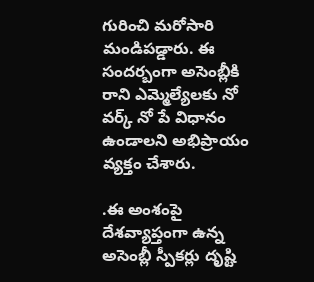గురించి మ‌రోసారి మండిప‌డ్డారు. ఈ సంద‌ర్బంగా అసెంబ్లీకి రాని ఎమ్మెల్యేలకు నో వర్క్ నో పే విధానం ఉండాలని అభిప్రాయం వ్య‌క్తం చేశారు.

.ఈ అంశంపై దేశవ్యాప్తంగా ఉన్న అసెంబ్లీ స్పీకర్లు దృష్టి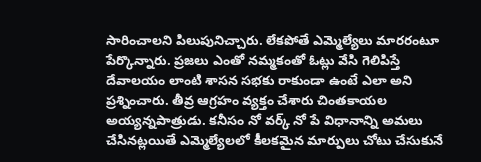సారించాలని పిలుపునిచ్చారు. లేక‌పోతే ఎమ్మెల్యేలు మార‌రంటూ పేర్కొన్నారు. ప్ర‌జ‌లు ఎంతో న‌మ్మ‌కంతో ఓట్లు వేసి గెలిపిస్తే దేవాల‌యం లాంటి శాస‌న స‌భ‌కు రాకుండా ఉంటే ఎలా అని ప్ర‌శ్నించారు. తీవ్ర ఆగ్ర‌హం వ్య‌క్తం చేశారు చింతకాయ‌ల అయ్య‌న్న‌పాత్రుడు. క‌నీసం నో వ‌ర్క్ నో పే విధానాన్ని అమ‌లు చేసిన‌ట్ల‌యితే ఎమ్మెల్యేల‌లో కీల‌క‌మైన మార్పులు చోటు చేసుకునే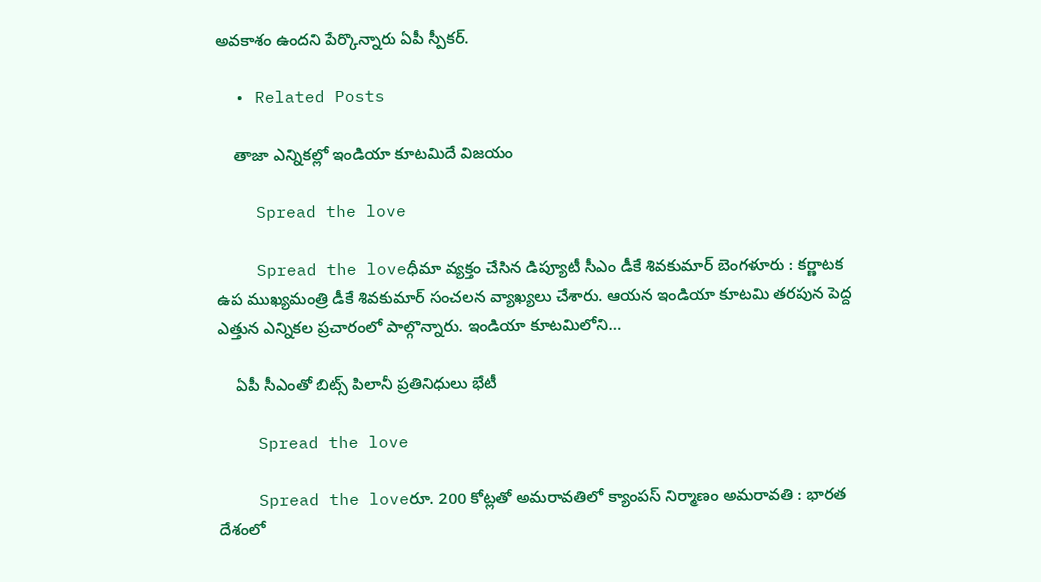అవ‌కాశం ఉంద‌ని పేర్కొన్నారు ఏపీ స్పీక‌ర్.

  • Related Posts

    తాజా ఎన్నిక‌ల్లో ఇండియా కూట‌మిదే విజ‌యం

    Spread the love

    Spread the loveధీమా వ్య‌క్తం చేసిన డిప్యూటీ సీఎం డీకే శివ‌కుమార్ బెంగ‌ళూరు : క‌ర్ణాట‌క ఉప ముఖ్య‌మంత్రి డీకే శివ‌కుమార్ సంచ‌ల‌న వ్యాఖ్య‌లు చేశారు. ఆయ‌న ఇండియా కూట‌మి త‌ర‌పున పెద్ద ఎత్తున ఎన్నిక‌ల ప్ర‌చారంలో పాల్గొన్నారు. ఇండియా కూట‌మిలోని…

    ఏపీ సీఎంతో బిట్స్ పిలానీ ప్ర‌తినిధులు భేటీ

    Spread the love

    Spread the loveరూ. 200 కోట్ల‌తో అమ‌రావ‌తిలో క్యాంప‌స్ నిర్మాణం అమ‌రావ‌తి : భార‌త దేశంలో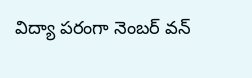విద్యా ప‌రంగా నెంబ‌ర్ వ‌న్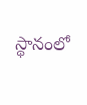స్థానంలో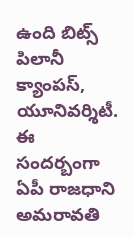ఉంది బిట్స్ పిలానీ క్యాంప‌స్, యూనివ‌ర్శిటీ. ఈ సంద‌ర్బంగా ఏపీ రాజ‌ధాని అమ‌రావ‌తి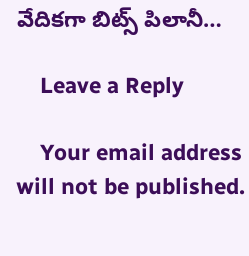వేదిక‌గా బిట్స్ పిలానీ…

    Leave a Reply

    Your email address will not be published.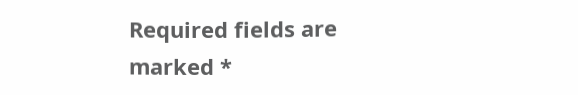Required fields are marked *